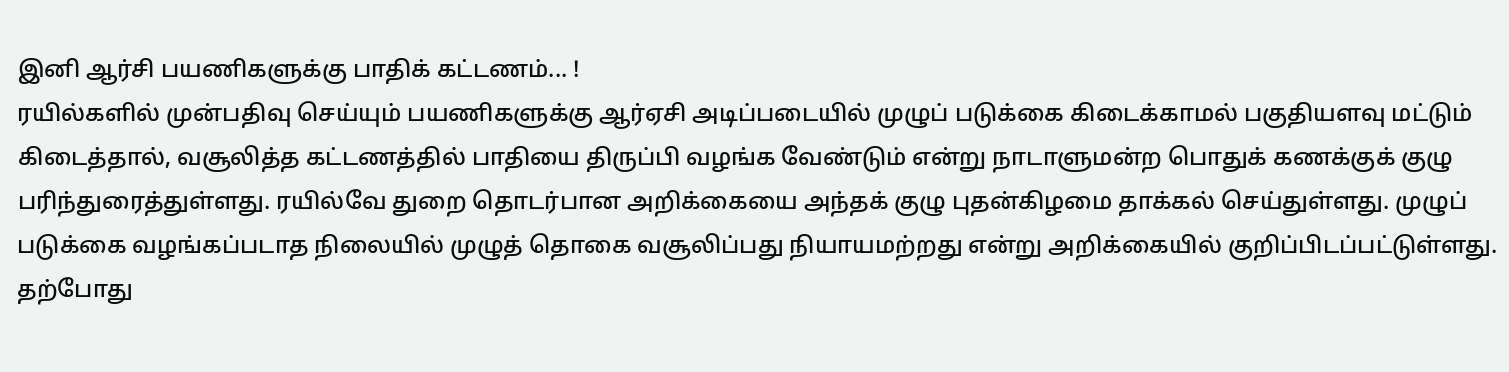இனி ஆர்சி பயணிகளுக்கு பாதிக் கட்டணம்... !
ரயில்களில் முன்பதிவு செய்யும் பயணிகளுக்கு ஆர்ஏசி அடிப்படையில் முழுப் படுக்கை கிடைக்காமல் பகுதியளவு மட்டும் கிடைத்தால், வசூலித்த கட்டணத்தில் பாதியை திருப்பி வழங்க வேண்டும் என்று நாடாளுமன்ற பொதுக் கணக்குக் குழு பரிந்துரைத்துள்ளது. ரயில்வே துறை தொடர்பான அறிக்கையை அந்தக் குழு புதன்கிழமை தாக்கல் செய்துள்ளது. முழுப் படுக்கை வழங்கப்படாத நிலையில் முழுத் தொகை வசூலிப்பது நியாயமற்றது என்று அறிக்கையில் குறிப்பிடப்பட்டுள்ளது.
தற்போது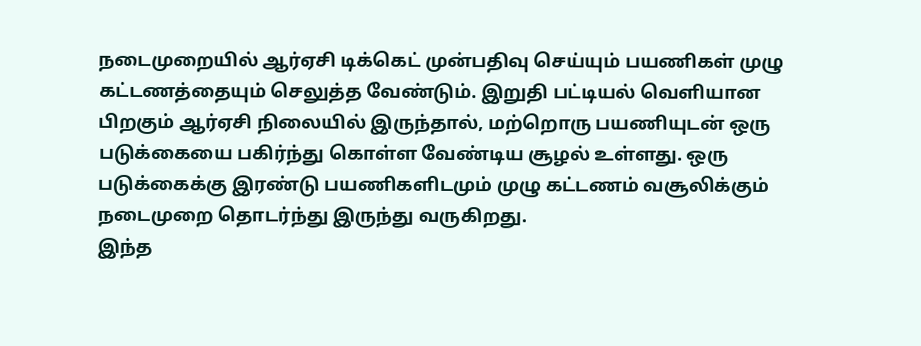நடைமுறையில் ஆர்ஏசி டிக்கெட் முன்பதிவு செய்யும் பயணிகள் முழு கட்டணத்தையும் செலுத்த வேண்டும். இறுதி பட்டியல் வெளியான பிறகும் ஆர்ஏசி நிலையில் இருந்தால், மற்றொரு பயணியுடன் ஒரு படுக்கையை பகிர்ந்து கொள்ள வேண்டிய சூழல் உள்ளது. ஒரு படுக்கைக்கு இரண்டு பயணிகளிடமும் முழு கட்டணம் வசூலிக்கும் நடைமுறை தொடர்ந்து இருந்து வருகிறது.
இந்த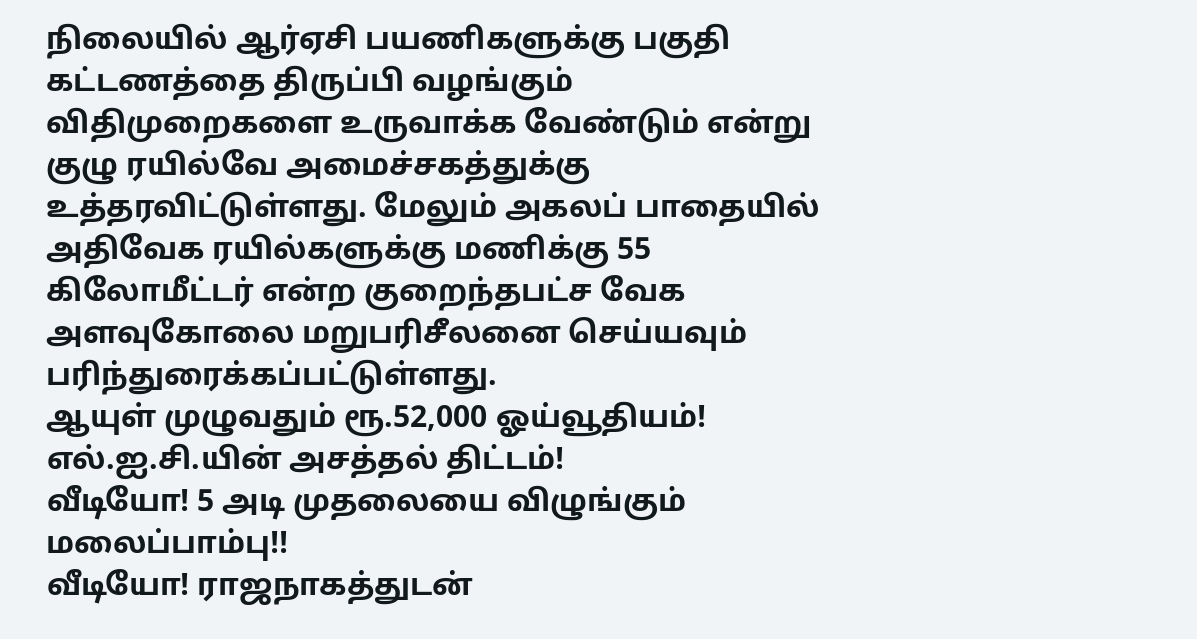நிலையில் ஆர்ஏசி பயணிகளுக்கு பகுதி கட்டணத்தை திருப்பி வழங்கும் விதிமுறைகளை உருவாக்க வேண்டும் என்று குழு ரயில்வே அமைச்சகத்துக்கு உத்தரவிட்டுள்ளது. மேலும் அகலப் பாதையில் அதிவேக ரயில்களுக்கு மணிக்கு 55 கிலோமீட்டர் என்ற குறைந்தபட்ச வேக அளவுகோலை மறுபரிசீலனை செய்யவும் பரிந்துரைக்கப்பட்டுள்ளது.
ஆயுள் முழுவதும் ரூ.52,000 ஓய்வூதியம்! எல்.ஐ.சி.யின் அசத்தல் திட்டம்!
வீடியோ! 5 அடி முதலையை விழுங்கும் மலைப்பாம்பு!!
வீடியோ! ராஜநாகத்துடன்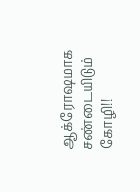ஆக்ரோஷமாக சண்டையிடும் கோழி!!